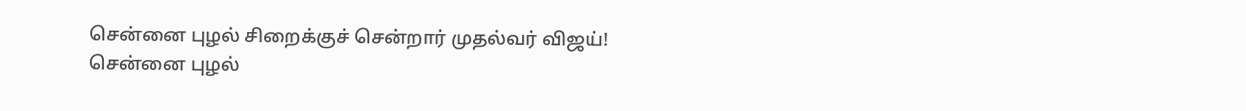சென்னை புழல் சிறைக்குச் சென்றார் முதல்வர் விஜய்!
சென்னை புழல்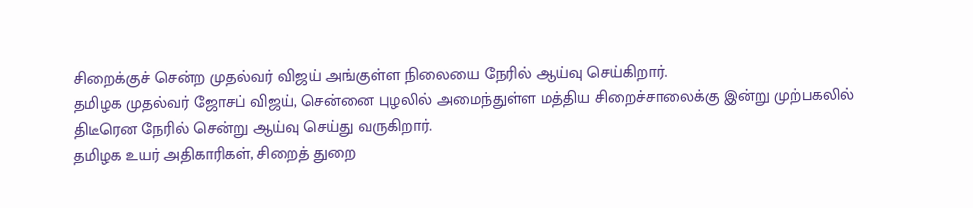சிறைக்குச் சென்ற முதல்வர் விஜய் அங்குள்ள நிலையை நேரில் ஆய்வு செய்கிறார்.
தமிழக முதல்வர் ஜோசப் விஜய், சென்னை புழலில் அமைந்துள்ள மத்திய சிறைச்சாலைக்கு இன்று முற்பகலில் திடீரென நேரில் சென்று ஆய்வு செய்து வருகிறார்.
தமிழக உயர் அதிகாரிகள், சிறைத் துறை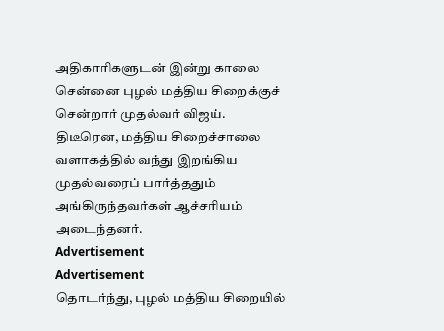அதிகாரிகளுடன் இன்று காலை சென்னை புழல் மத்திய சிறைக்குச் சென்றார் முதல்வர் விஜய்.
திடீரென, மத்திய சிறைச்சாலை வளாகத்தில் வந்து இறங்கிய முதல்வரைப் பார்த்ததும் அங்கிருந்தவர்கள் ஆச்சரியம் அடைந்தனர்.
Advertisement
Advertisement
தொடர்ந்து, புழல் மத்திய சிறையில்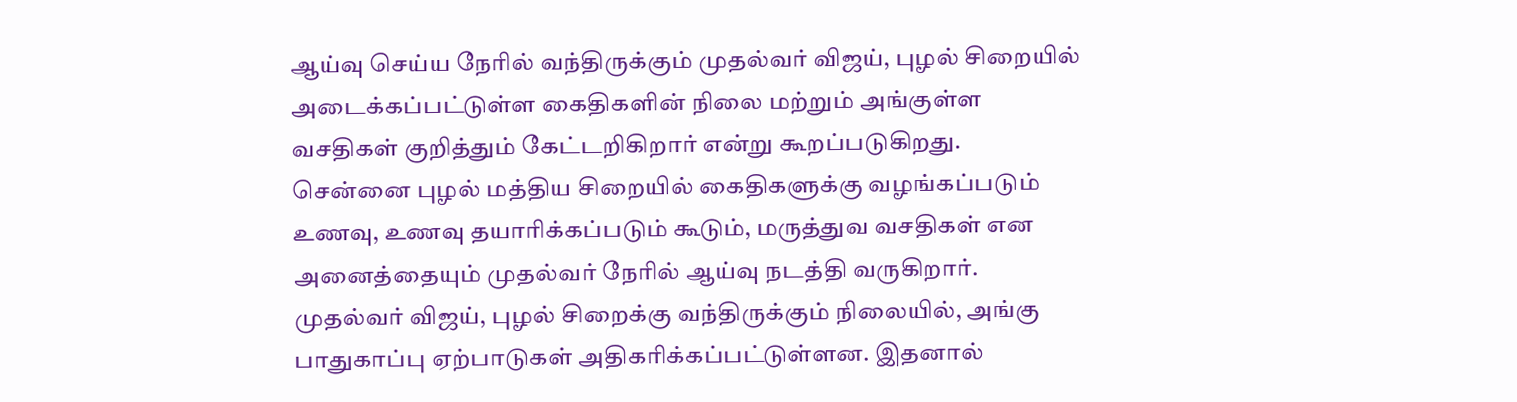ஆய்வு செய்ய நேரில் வந்திருக்கும் முதல்வர் விஜய், புழல் சிறையில் அடைக்கப்பட்டுள்ள கைதிகளின் நிலை மற்றும் அங்குள்ள வசதிகள் குறித்தும் கேட்டறிகிறார் என்று கூறப்படுகிறது.
சென்னை புழல் மத்திய சிறையில் கைதிகளுக்கு வழங்கப்படும் உணவு, உணவு தயாரிக்கப்படும் கூடும், மருத்துவ வசதிகள் என அனைத்தையும் முதல்வர் நேரில் ஆய்வு நடத்தி வருகிறார்.
முதல்வர் விஜய், புழல் சிறைக்கு வந்திருக்கும் நிலையில், அங்கு பாதுகாப்பு ஏற்பாடுகள் அதிகரிக்கப்பட்டுள்ளன. இதனால்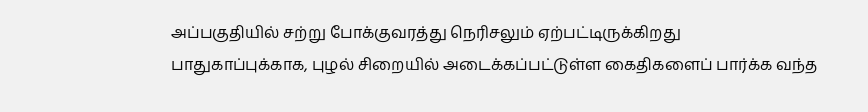அப்பகுதியில் சற்று போக்குவரத்து நெரிசலும் ஏற்பட்டிருக்கிறது
பாதுகாப்புக்காக, புழல் சிறையில் அடைக்கப்பட்டுள்ள கைதிகளைப் பார்க்க வந்த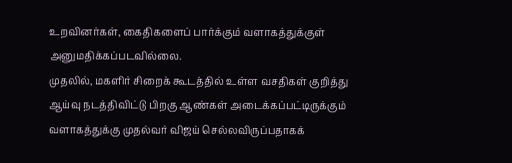உறவினர்கள், கைதிகளைப் பார்க்கும் வளாகத்துக்குள் அனுமதிக்கப்படவில்லை.
முதலில், மகளிர் சிறைக் கூடத்தில் உள்ள வசதிகள் குறித்து ஆய்வு நடத்திவிட்டு பிறகு ஆண்கள் அடைக்கப்பட்டிருக்கும் வளாகத்துக்கு முதல்வர் விஜய் செல்லவிருப்பதாகக்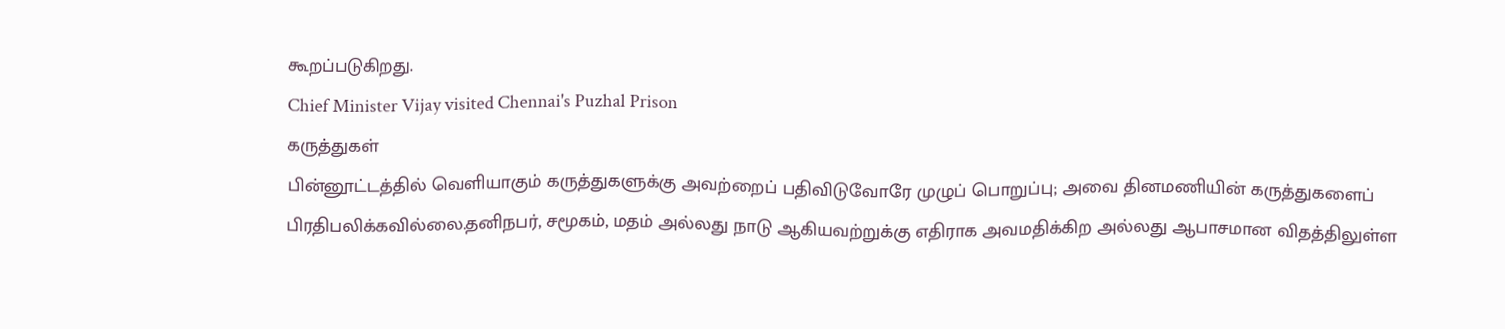கூறப்படுகிறது.
Chief Minister Vijay visited Chennai's Puzhal Prison
கருத்துகள்
பின்னூட்டத்தில் வெளியாகும் கருத்துகளுக்கு அவற்றைப் பதிவிடுவோரே முழுப் பொறுப்பு; அவை தினமணியின் கருத்துகளைப் பிரதிபலிக்கவில்லை.தனிநபர், சமூகம், மதம் அல்லது நாடு ஆகியவற்றுக்கு எதிராக அவமதிக்கிற அல்லது ஆபாசமான விதத்திலுள்ள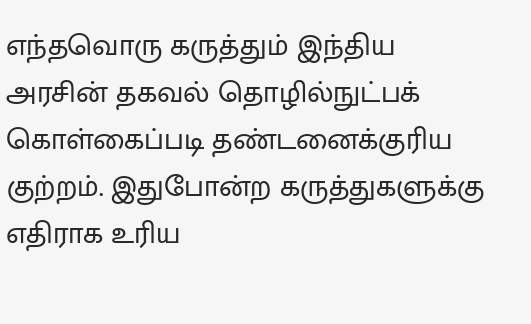எந்தவொரு கருத்தும் இந்திய அரசின் தகவல் தொழில்நுட்பக் கொள்கைப்படி தண்டனைக்குரிய குற்றம். இதுபோன்ற கருத்துகளுக்கு எதிராக உரிய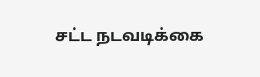சட்ட நடவடிக்கை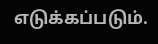எடுக்கப்படும்.